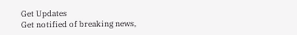Get Updates
Get notified of breaking news,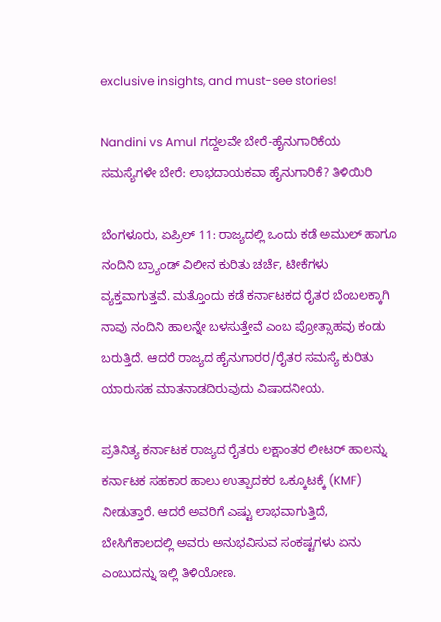exclusive insights, and must-see stories!

Nandini vs Amul ಗದ್ದಲವೇ ಬೇರೆ-ಹೈನುಗಾರಿಕೆಯ ಸಮಸ್ಯೆಗಳೇ ಬೇರೆ: ಲಾಭದಾಯಕವಾ ಹೈನುಗಾರಿಕೆ? ತಿಳಿಯಿರಿ

ಬೆಂಗಳೂರು, ಏಪ್ರಿಲ್ 11: ರಾಜ್ಯದಲ್ಲಿ ಒಂದು ಕಡೆ ಅಮುಲ್ ಹಾಗೂ ನಂದಿನಿ ಬ್ರ್ಯಾಂಡ್ ವಿಲೀನ ಕುರಿತು ಚರ್ಚೆ, ಟೀಕೆಗಳು ವ್ಯಕ್ತವಾಗುತ್ತವೆ. ಮತ್ತೊಂದು ಕಡೆ ಕರ್ನಾಟಕದ ರೈತರ ಬೆಂಬಲಕ್ಕಾಗಿ ನಾವು ನಂದಿನಿ ಹಾಲನ್ನೇ ಬಳಸುತ್ತೇವೆ ಎಂಬ ಪ್ರೋತ್ಸಾಹವು ಕಂಡು ಬರುತ್ತಿದೆ. ಆದರೆ ರಾಜ್ಯದ ಹೈನುಗಾರರ/ರೈತರ ಸಮಸ್ಯೆ ಕುರಿತು ಯಾರುಸಹ ಮಾತನಾಡದಿರುವುದು ವಿಷಾದನೀಯ.

ಪ್ರತಿನಿತ್ಯ ಕರ್ನಾಟಕ ರಾಜ್ಯದ ರೈತರು ಲಕ್ಷಾಂತರ ಲೀಟರ್ ಹಾಲನ್ನು ಕರ್ನಾಟಕ ಸಹಕಾರ ಹಾಲು ಉತ್ಪಾದಕರ ಒಕ್ಕೂಟಕ್ಕೆ (KMF) ನೀಡುತ್ತಾರೆ. ಆದರೆ ಅವರಿಗೆ ಎಷ್ಟು ಲಾಭವಾಗುತ್ತಿದೆ, ಬೇಸಿಗೆಕಾಲದಲ್ಲಿ ಅವರು ಅನುಭವಿಸುವ ಸಂಕಷ್ಟಗಳು ಏನು ಎಂಬುದನ್ನು ಇಲ್ಲಿ ತಿಳಿಯೋಣ.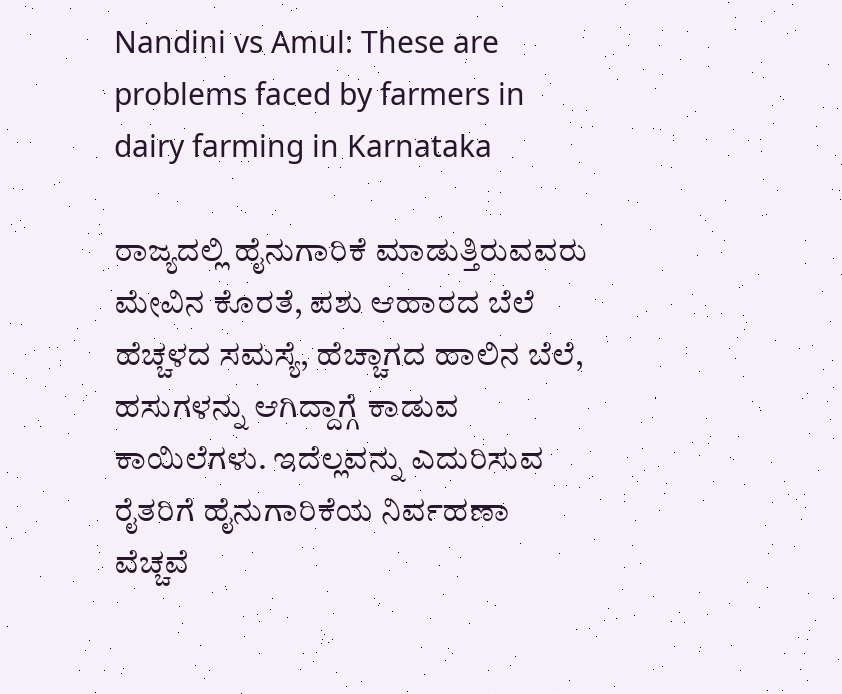Nandini vs Amul: These are problems faced by farmers in dairy farming in Karnataka

ರಾಜ್ಯದಲ್ಲಿ ಹೈನುಗಾರಿಕೆ ಮಾಡುತ್ತಿರುವವರು ಮೇವಿನ ಕೊರತೆ, ಪಶು ಆಹಾರದ ಬೆಲೆ ಹೆಚ್ಚಳದ ಸಮಸ್ಯೆ, ಹೆಚ್ಚಾಗದ ಹಾಲಿನ ಬೆಲೆ, ಹಸುಗಳನ್ನು ಆಗಿದ್ದಾಗ್ಗೆ ಕಾಡುವ ಕಾಯಿಲೆಗಳು. ಇದೆಲ್ಲವನ್ನು ಎದುರಿಸುವ ರೈತರಿಗೆ ಹೈನುಗಾರಿಕೆಯ ನಿರ್ವಹಣಾ ವೆಚ್ಚವೆ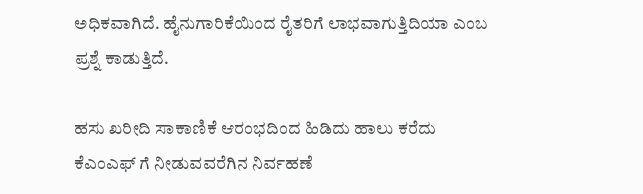ಅಧಿಕವಾಗಿದೆ. ಹೈನುಗಾರಿಕೆಯಿಂದ ರೈತರಿಗೆ ಲಾಭವಾಗುತ್ತಿದಿಯಾ ಎಂಬ ಪ್ರಶ್ನೆ ಕಾಡುತ್ತಿದೆ.

ಹಸು ಖರೀದಿ ಸಾಕಾಣಿಕೆ ಆರಂಭದಿಂದ ಹಿಡಿದು ಹಾಲು ಕರೆದು ಕೆಎಂಎಫ್ ಗೆ ನೀಡುವವರೆಗಿನ ನಿರ್ವಹಣೆ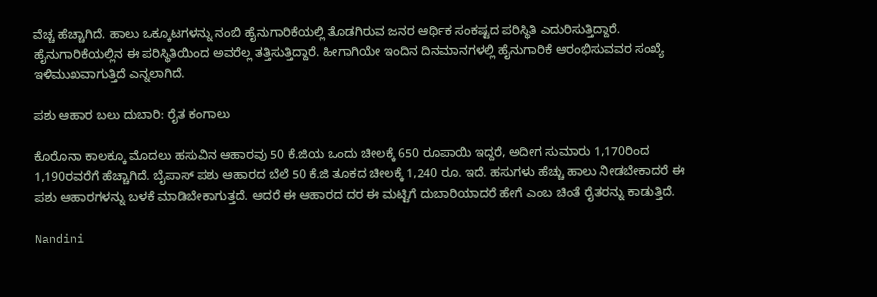ವೆಚ್ಚ ಹೆಚ್ಚಾಗಿದೆ. ಹಾಲು ಒಕ್ಕೂಟಗಳನ್ನು ನಂಬಿ ಹೈನುಗಾರಿಕೆಯಲ್ಲಿ ತೊಡಗಿರುವ ಜನರ ಆರ್ಥಿಕ ಸಂಕಷ್ಟದ ಪರಿಸ್ಥಿತಿ ಎದುರಿಸುತ್ತಿದ್ದಾರೆ. ಹೈನುಗಾರಿಕೆಯಲ್ಲಿನ ಈ ಪರಿಸ್ಥಿತಿಯಿಂದ ಅವರೆಲ್ಲ ತತ್ತಿಸುತ್ತಿದ್ದಾರೆ. ಹೀಗಾಗಿಯೇ ಇಂದಿನ ದಿನಮಾನಗಳಲ್ಲಿ ಹೈನುಗಾರಿಕೆ ಆರಂಭಿಸುವವರ ಸಂಖ್ಯೆ ಇಳಿಮುಖವಾಗುತ್ತಿದೆ ಎನ್ನಲಾಗಿದೆ.

ಪಶು ಆಹಾರ ಬಲು ದುಬಾರಿ: ರೈತ ಕಂಗಾಲು

ಕೊರೊನಾ ಕಾಲಕ್ಕೂ ಮೊದಲು ಹಸುವಿನ ಆಹಾರವು 50 ಕೆ.ಜಿಯ ಒಂದು ಚೀಲಕ್ಕೆ 650 ರೂಪಾಯಿ ಇದ್ದರೆ, ಅದೀಗ ಸುಮಾರು 1,170ರಿಂದ 1,190ರವರೆಗೆ ಹೆಚ್ಚಾಗಿದೆ. ಬೈಪಾಸ್ ಪಶು ಆಹಾರದ ಬೆಲೆ 50 ಕೆ.ಜಿ ತೂಕದ ಚೀಲಕ್ಕೆ 1,240 ರೂ. ಇದೆ. ಹಸುಗಳು ಹೆಚ್ಚು ಹಾಲು ನೀಡಬೇಕಾದರೆ ಈ ಪಶು ಆಹಾರಗಳನ್ನು ಬಳಕೆ ಮಾಡಿಬೇಕಾಗುತ್ತದೆ. ಆದರೆ ಈ ಆಹಾರದ ದರ ಈ ಮಟ್ಟಿಗೆ ದುಬಾರಿಯಾದರೆ ಹೇಗೆ ಎಂಬ ಚಿಂತೆ ರೈತರನ್ನು ಕಾಡುತ್ತಿದೆ.

Nandini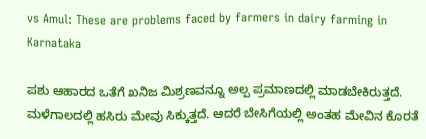vs Amul: These are problems faced by farmers in dairy farming in Karnataka

ಪಶು ಆಹಾರದ ಒತೆಗೆ ಖನಿಜ ಮಿಶ್ರಣವನ್ನೂ ಅಲ್ಪ ಪ್ರಮಾಣದಲ್ಲಿ ಮಾಡಬೇಕಿರುತ್ತದೆ. ಮಳೆಗಾಲದಲ್ಲಿ ಹಸಿರು ಮೇವು ಸಿಕ್ಕುತ್ತದೆ. ಆದರೆ ಬೇಸಿಗೆಯಲ್ಲಿ ಅಂತಹ ಮೇವಿನ ಕೊರತೆ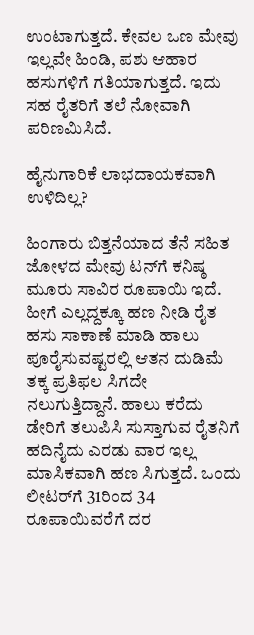ಉಂಟಾಗುತ್ತದೆ. ಕೇವಲ ಒಣ ಮೇವು ಇಲ್ಲವೇ ಹಿಂಡಿ, ಪಶು ಆಹಾರ ಹಸುಗಳಿಗೆ ಗತಿಯಾಗುತ್ತದೆ. ಇದು ಸಹ ರೈತರಿಗೆ ತಲೆ ನೋವಾಗಿ ಪರಿಣಮಿಸಿದೆ.

ಹೈನುಗಾರಿಕೆ ಲಾಭದಾಯಕವಾಗಿ ಉಳಿದಿಲ್ಲ?

ಹಿಂಗಾರು ಬಿತ್ತನೆಯಾದ ತೆನೆ ಸಹಿತ ಜೋಳದ ಮೇವು ಟನ್‌ಗೆ ಕನಿಷ್ಠ ಮೂರು ಸಾವಿರ ರೂಪಾಯಿ ಇದೆ. ಹೀಗೆ ಎಲ್ಲದ್ದಕ್ಕೂ ಹಣ ನೀಡಿ ರೈತ ಹಸು ಸಾಕಾಣೆ ಮಾಡಿ ಹಾಲು ಪೂರೈಸುವಷ್ಟರಲ್ಲಿ ಆತನ ದುಡಿಮೆ ತಕ್ಕ ಪ್ರತಿಫಲ ಸಿಗದೇ ನಲುಗುತ್ತಿದ್ದಾನೆ. ಹಾಲು ಕರೆದು ಡೇರಿಗೆ ತಲುಪಿಸಿ ಸುಸ್ತಾಗುವ ರೈತನಿಗೆ ಹದಿನೈದು ಎರಡು ವಾರ ಇಲ್ಲ ಮಾಸಿಕವಾಗಿ ಹಣ ಸಿಗುತ್ತದೆ. ಒಂದು ಲೀಟರ್‌ಗೆ 31ರಿಂದ 34 ರೂಪಾಯಿವರೆಗೆ ದರ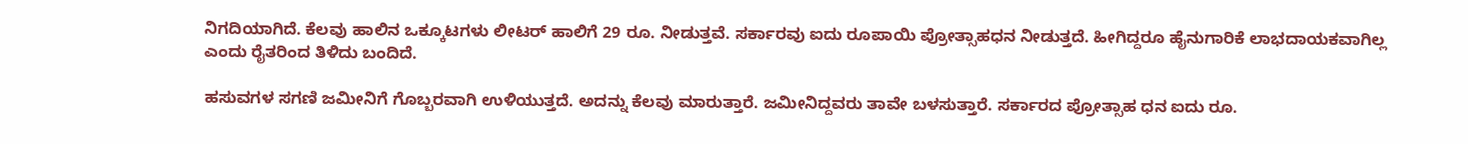ನಿಗದಿಯಾಗಿದೆ. ಕೆಲವು ಹಾಲಿನ ಒಕ್ಕೂಟಗಳು ಲೀಟರ್‌ ಹಾಲಿಗೆ 29 ರೂ. ನೀಡುತ್ತವೆ. ಸರ್ಕಾರವು ಐದು ರೂಪಾಯಿ ‍ಪ್ರೋತ್ಸಾಹಧನ ನೀಡುತ್ತದೆ. ಹೀಗಿದ್ದರೂ ಹೈನುಗಾರಿಕೆ ಲಾಭದಾಯಕವಾಗಿಲ್ಲ ಎಂದು ರೈತರಿಂದ ತಿಳಿದು ಬಂದಿದೆ.

ಹಸುವಗಳ ಸಗಣಿ ಜಮೀನಿಗೆ ಗೊಬ್ಬರವಾಗಿ ಉಳಿಯುತ್ತದೆ. ಅದನ್ನು ಕೆಲವು ಮಾರುತ್ತಾರೆ. ಜಮೀನಿದ್ದವರು ತಾವೇ ಬಳಸುತ್ತಾರೆ. ಸರ್ಕಾರದ ಪ್ರೋತ್ಸಾಹ ಧನ ಐದು ರೂ.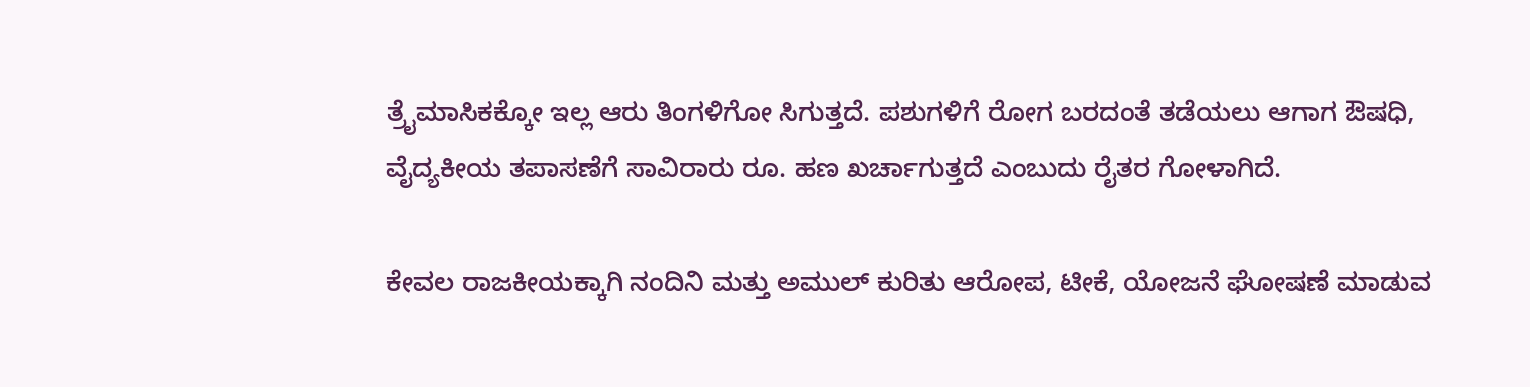ತ್ರೈಮಾಸಿಕಕ್ಕೋ ಇಲ್ಲ ಆರು ತಿಂಗಳಿಗೋ ಸಿಗುತ್ತದೆ. ಪಶುಗಳಿಗೆ ರೋಗ ಬರದಂತೆ ತಡೆಯಲು ಆಗಾಗ ಔಷಧಿ, ವೈದ್ಯಕೀಯ ತಪಾಸಣೆಗೆ ಸಾವಿರಾರು ರೂ. ಹಣ ಖರ್ಚಾಗುತ್ತದೆ ಎಂಬುದು ರೈತರ ಗೋಳಾಗಿದೆ.

ಕೇವಲ ರಾಜಕೀಯಕ್ಕಾಗಿ ನಂದಿನಿ ಮತ್ತು ಅಮುಲ್ ಕುರಿತು ಆರೋಪ, ಟೀಕೆ, ಯೋಜನೆ ಘೋಷಣೆ ಮಾಡುವ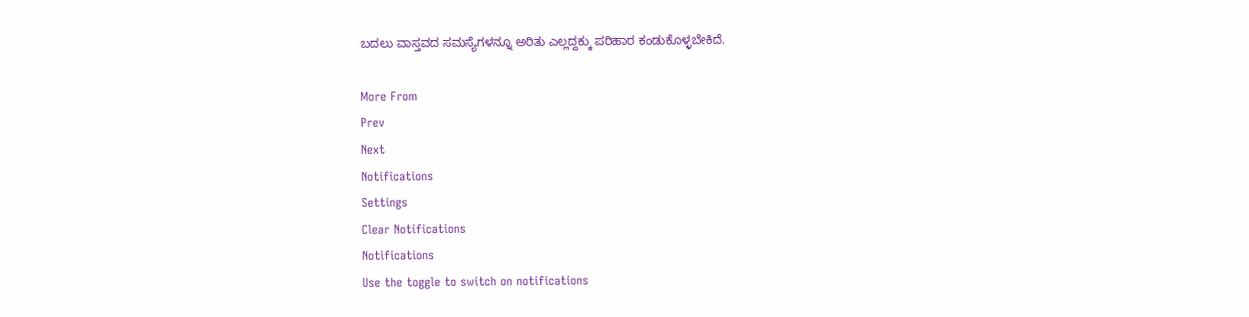ಬದಲು ವಾಸ್ತವದ ಸಮಸ್ಯೆಗಳನ್ನೂ ಅರಿತು ಎಲ್ಲದ್ದಕ್ಕು ಪರಿಹಾರ ಕಂಡುಕೊಳ್ಳಬೇಕಿದೆ.

More From
Prev
Next
Notifications
Settings
Clear Notifications
Notifications
Use the toggle to switch on notifications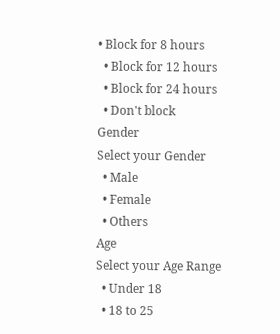• Block for 8 hours
  • Block for 12 hours
  • Block for 24 hours
  • Don't block
Gender
Select your Gender
  • Male
  • Female
  • Others
Age
Select your Age Range
  • Under 18
  • 18 to 25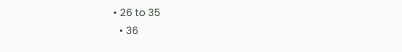• 26 to 35
  • 36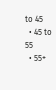to 45
  • 45 to 55
  • 55+